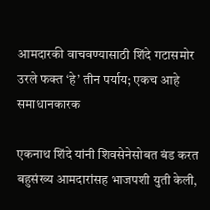आमदारकी वाचवण्यासाठी शिंदे गटासमोर उरले फक्त ‘हे’ तीन पर्याय; एकच आहे समाधानकारक

एकनाथ शिंदे यांनी शिवसेनेसोबत बंड करत बहुसंख्य आमदारांसह भाजपशी युती केली,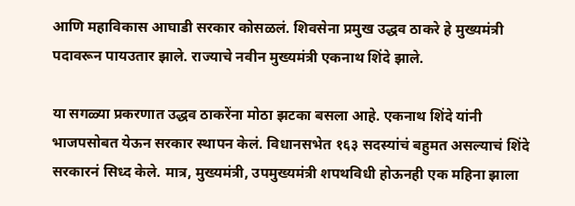आणि महाविकास आघाडी सरकार कोसळलं. शिवसेना प्रमुख उद्धव ठाकरे हे मुख्यमंत्री पदावरून पायउतार झाले. राज्याचे नवीन मुख्यमंत्री एकनाथ शिंदे झाले.

या सगळ्या प्रकरणात उद्धव ठाकरेंना मोठा झटका बसला आहे. एकनाथ शिंदे यांनी भाजपसोबत येऊन सरकार स्थापन केलं. विधानसभेत १६३ सदस्यांचं बहुमत असल्याचं शिंदे सरकारनं सिध्द केले. मात्र, मुख्यमंत्री, उपमुख्यमंत्री शपथविधी होऊनही एक महिना झाला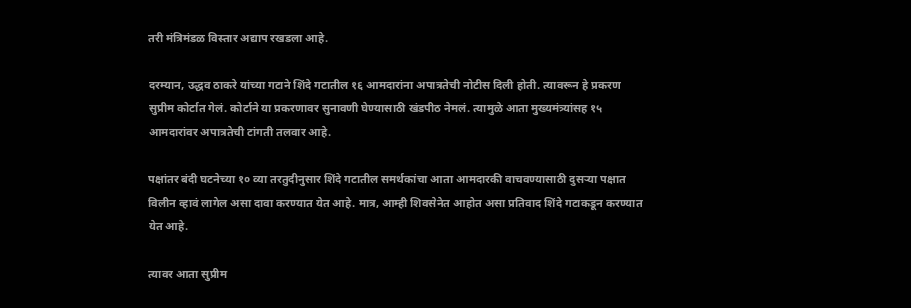तरी मंत्रिमंडळ विस्तार अद्याप रखडला आहे.

दरम्यान, उद्धव ठाकरे यांच्या गटाने शिंदे गटातील १६ आमदारांना अपात्रतेची नोटीस दिली होती. त्यावरून हे प्रकरण सुप्रीम कोर्टात गेलं. कोर्टाने या प्रकरणावर सुनावणी घेण्यासाठी खंडपीठ नेमलं. त्यामुळे आता मुख्यमंत्र्यांसह १५ आमदारांवर अपात्रतेची टांगती तलवार आहे.

पक्षांतर बंदी घटनेच्या १० व्या तरतुदीनुसार शिंदे गटातील समर्थकांचा आता आमदारकी वाचवण्यासाठी दुसऱ्या पक्षात विलीन व्हावं लागेल असा दावा करण्यात येत आहे. मात्र, आम्ही शिवसेनेत आहोत असा प्रतिवाद शिंदे गटाकडून करण्यात येत आहे.

त्यावर आता सुप्रीम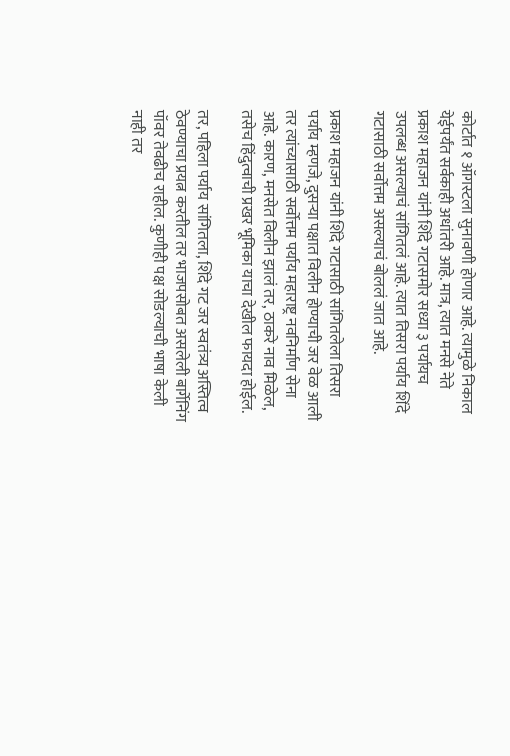कोर्टात १ ऑगस्टला सुनावणी होणार आहे. त्यामुळे निकाल येईपर्यंत सर्वकाही अधांतरी आहे. मात्र, त्यात मनसे नेते प्रकाश महाजन यांनी शिंदे गटासमोर सध्या ३ पर्यायच उपलब्ध असल्याचं सांगितलं आहे. त्यात तिसरा पर्याय शिंदे गटासाठी सर्वोत्तम असल्याचं बोललं जात आहे.

प्रकाश महाजन यांनी शिंदे गटासाठी सांगितलेला तिसरा पर्याय म्हणजे, दुसऱ्या पक्षात विलीन होण्याची जर वेळ आली तर त्यांच्यासाठी सर्वोत्तम पर्याय महाराष्ट्र नवनिर्माण सेना आहे. कारण, मनसेत विलीन झालं तर, ठाकरे नाव मिळेल, तसेच हिंदुत्वाची प्रखर भूमिका याचा देखील फायदा होईल.

तर, पहिला पर्याय सांगितला, शिंदे गट जर स्वतंत्र्य अस्तित्व ठेवण्याचा प्रयत्न करतील तर भाजपसोबत असलेली बार्गेनिंग पॉवर तेवढीच राहील. कुणीही पक्ष सोडल्याची भाषा केली नाही तर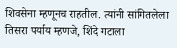शिवसेना म्हणूनच राहतील. त्यांनी सांगितलेला तिसरा पर्याय म्हणजे, शिंदे गटाला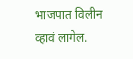भाजपात विलीन व्हावं लागेल.